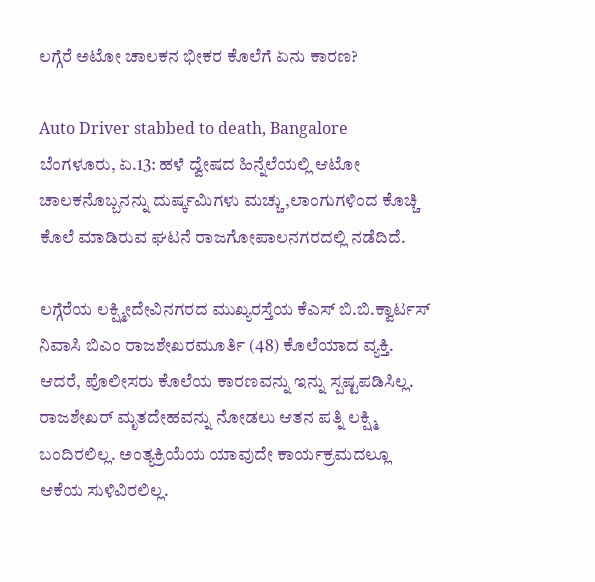ಲಗ್ಗೆರೆ ಅಟೋ ಚಾಲಕನ ಭೀಕರ ಕೊಲೆಗೆ ಏನು ಕಾರಣ?

Auto Driver stabbed to death, Bangalore
ಬೆಂಗಳೂರು, ಏ.13: ಹಳೆ ದ್ವೇಷದ ಹಿನ್ನೆಲೆಯಲ್ಲಿ ಆಟೋ ಚಾಲಕನೊಬ್ಬನನ್ನು ದುರ್ಷ್ಕಮಿಗಳು ಮಚ್ಚು,ಲಾಂಗುಗಳಿಂದ ಕೊಚ್ಚಿ ಕೊಲೆ ಮಾಡಿರುವ ಘಟನೆ ರಾಜಗೋಪಾಲನಗರದಲ್ಲಿ ನಡೆದಿದೆ.

ಲಗ್ಗೆರೆಯ ಲಕ್ಷ್ಮೀದೇವಿನಗರದ ಮುಖ್ಯರಸ್ತೆಯ ಕೆಎಸ್ ಬಿ.ಬಿ.ಕ್ವಾರ್ಟಸ್ ನಿವಾಸಿ ಬಿಎಂ ರಾಜಶೇಖರಮೂರ್ತಿ (48) ಕೊಲೆಯಾದ ವ್ಯಕ್ತಿ. ಆದರೆ, ಪೊಲೀಸರು ಕೊಲೆಯ ಕಾರಣವನ್ನು ಇನ್ನು ಸ್ಪಷ್ಟಪಡಿಸಿಲ್ಲ. ರಾಜಶೇಖರ್ ಮೃತದೇಹವನ್ನು ನೋಡಲು ಆತನ ಪತ್ನಿ ಲಕ್ಷ್ಮಿ ಬಂದಿರಲಿಲ್ಲ. ಅಂತ್ಯಕ್ರಿಯೆಯ ಯಾವುದೇ ಕಾರ್ಯಕ್ರಮದಲ್ಲೂ ಆಕೆಯ ಸುಳಿವಿರಲಿಲ್ಲ.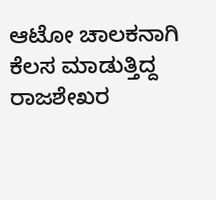ಆಟೋ ಚಾಲಕನಾಗಿ ಕೆಲಸ ಮಾಡುತ್ತಿದ್ದ ರಾಜಶೇಖರ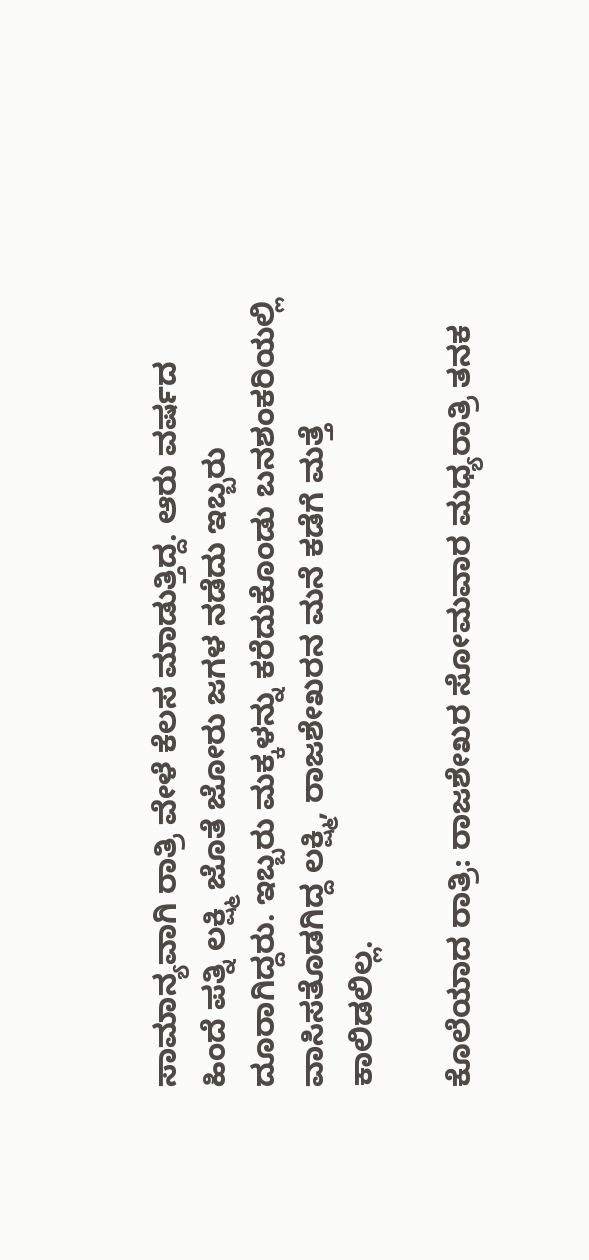ಸಾಮಾನ್ಯವಾಗಿ ರಾತ್ರಿ ವೇಳೆ ಕೆಲಸ ಮಾಡುತ್ತಿದ್ದ. ಆರು ವರ್ಷದ ಹಿಂದೆ ಪತ್ನಿ ಲಕ್ಷ್ಮಿ ಜೊತೆ ಜೋರು ಜಗಳ ನಡೆದು ಇಬ್ಬರು ದೂರಾಗಿದ್ದರು. ಇಬ್ಬರು ಮಕ್ಕಳನ್ನು ಕರೆದುಕೊಂಡು ಬನಶಂಕರಿಯಲ್ಲಿ ವಾಸಿಸತೊಡಗಿದ್ದ ಲಕ್ಷ್ಮಿ, ರಾಜಶೇಖರನ ಮನೆ ಕಡೆಗೆ ಮತ್ತೆ ಕಾಲಿಡಲಿಲ್ಲ.

ಕೊಲೆಯಾದ ರಾತ್ರಿ: ರಾಜಶೇಖರ ಸೋಮವಾರ ಮಧ್ಯರಾತ್ರಿ ತನಕ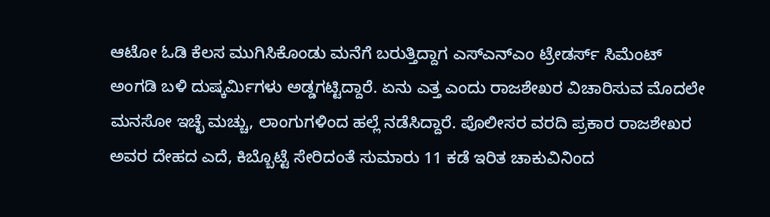ಆಟೋ ಓಡಿ ಕೆಲಸ ಮುಗಿಸಿಕೊಂಡು ಮನೆಗೆ ಬರುತ್ತಿದ್ದಾಗ ಎಸ್‌ಎನ್‌ಎಂ ಟ್ರೇಡರ್ಸ್ ಸಿಮೆಂಟ್ ಅಂಗಡಿ ಬಳಿ ದುಷ್ಕರ್ಮಿಗಳು ಅಡ್ಡಗಟ್ಟಿದ್ದಾರೆ. ಏನು ಎತ್ತ ಎಂದು ರಾಜಶೇಖರ ವಿಚಾರಿಸುವ ಮೊದಲೇ ಮನಸೋ ಇಚ್ಛೆ ಮಚ್ಚು, ಲಾಂಗುಗಳಿಂದ ಹಲ್ಲೆ ನಡೆಸಿದ್ದಾರೆ. ಪೊಲೀಸರ ವರದಿ ಪ್ರಕಾರ ರಾಜಶೇಖರ ಅವರ ದೇಹದ ಎದೆ, ಕಿಬ್ಬೊಟ್ಟೆ ಸೇರಿದಂತೆ ಸುಮಾರು 11 ಕಡೆ ಇರಿತ ಚಾಕುವಿನಿಂದ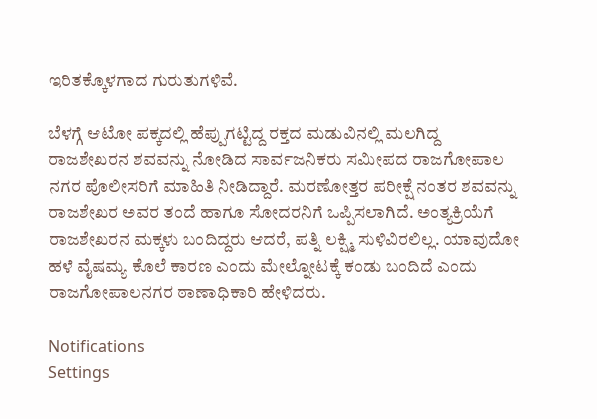ಇರಿತಕ್ಕೊಳಗಾದ ಗುರುತುಗಳಿವೆ.

ಬೆಳಗ್ಗೆ ಆಟೋ ಪಕ್ಕದಲ್ಲಿ ಹೆಪ್ಪುಗಟ್ಟಿದ್ದ ರಕ್ತದ ಮಡುವಿನಲ್ಲಿ ಮಲಗಿದ್ದ ರಾಜಶೇಖರನ ಶವವನ್ನು ನೋಡಿದ ಸಾರ್ವಜನಿಕರು ಸಮೀಪದ ರಾಜಗೋಪಾಲ ನಗರ ಪೊಲೀಸರಿಗೆ ಮಾಹಿತಿ ನೀಡಿದ್ದಾರೆ. ಮರಣೋತ್ತರ ಪರೀಕ್ಷೆ ನಂತರ ಶವವನ್ನು ರಾಜಶೇಖರ ಅವರ ತಂದೆ ಹಾಗೂ ಸೋದರನಿಗೆ ಒಪ್ಪಿಸಲಾಗಿದೆ. ಅಂತ್ಯಕ್ರಿಯೆಗೆ ರಾಜಶೇಖರನ ಮಕ್ಕಳು ಬಂದಿದ್ದರು ಆದರೆ, ಪತ್ನಿ ಲಕ್ಷ್ಮಿ ಸುಳಿವಿರಲಿಲ್ಲ. ಯಾವುದೋ ಹಳೆ ವೈಷಮ್ಯ ಕೊಲೆ ಕಾರಣ ಎಂದು ಮೇಲ್ನೋಟಕ್ಕೆ ಕಂಡು ಬಂದಿದೆ ಎಂದು ರಾಜಗೋಪಾಲನಗರ ಠಾಣಾಧಿಕಾರಿ ಹೇಳಿದರು.

Notifications
Settings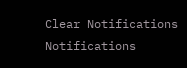Clear Notifications
Notifications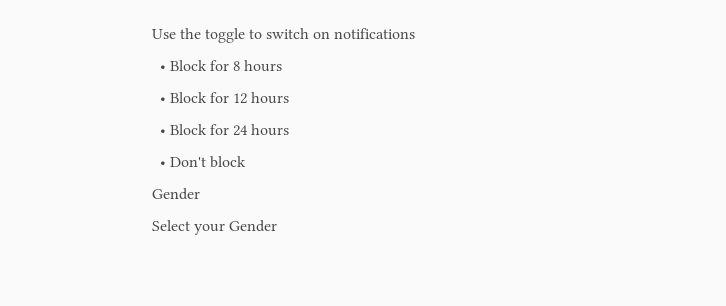Use the toggle to switch on notifications
  • Block for 8 hours
  • Block for 12 hours
  • Block for 24 hours
  • Don't block
Gender
Select your Gender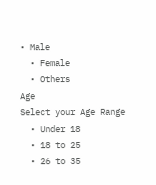• Male
  • Female
  • Others
Age
Select your Age Range
  • Under 18
  • 18 to 25
  • 26 to 35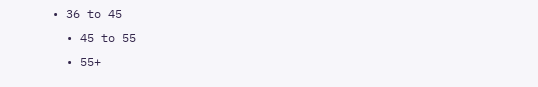• 36 to 45
  • 45 to 55
  • 55+